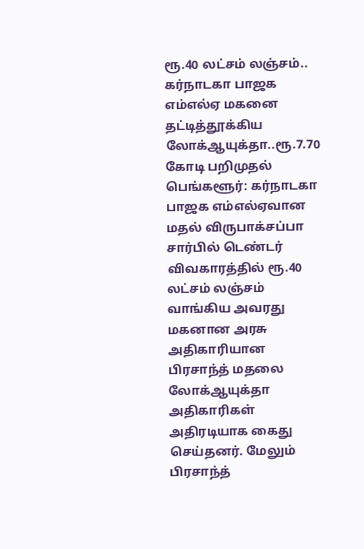ரூ.40 லட்சம் லஞ்சம்.. கர்நாடகா பாஜக எம்எல்ஏ மகனை தட்டித்தூக்கிய லோக்ஆயுக்தா..ரூ.7.70 கோடி பறிமுதல்
பெங்களூர்: கர்நாடகா பாஜக எம்எல்ஏவான மதல் விருபாக்சப்பா சார்பில் டெண்டர் விவகாரத்தில் ரூ.40 லட்சம் லஞ்சம் வாங்கிய அவரது மகனான அரசு அதிகாரியான பிரசாந்த் மதலை லோக்ஆயுக்தா அதிகாரிகள் அதிரடியாக கைது செய்தனர். மேலும் பிரசாந்த்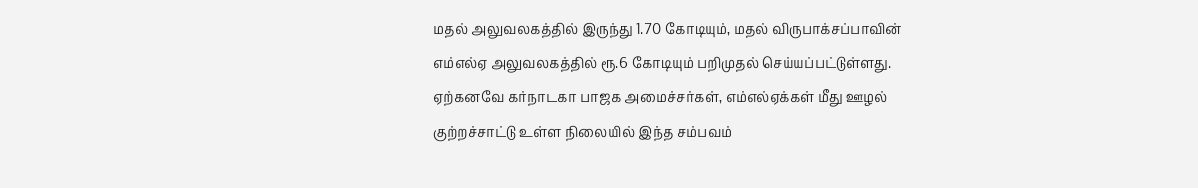மதல் அலுவலகத்தில் இருந்து 1.70 கோடியும், மதல் விருபாக்சப்பாவின் எம்எல்ஏ அலுவலகத்தில் ரூ.6 கோடியும் பறிமுதல் செய்யப்பட்டுள்ளது. ஏற்கனவே கர்நாடகா பாஜக அமைச்சர்கள், எம்எல்ஏக்கள் மீது ஊழல் குற்றச்சாட்டு உள்ள நிலையில் இந்த சம்பவம்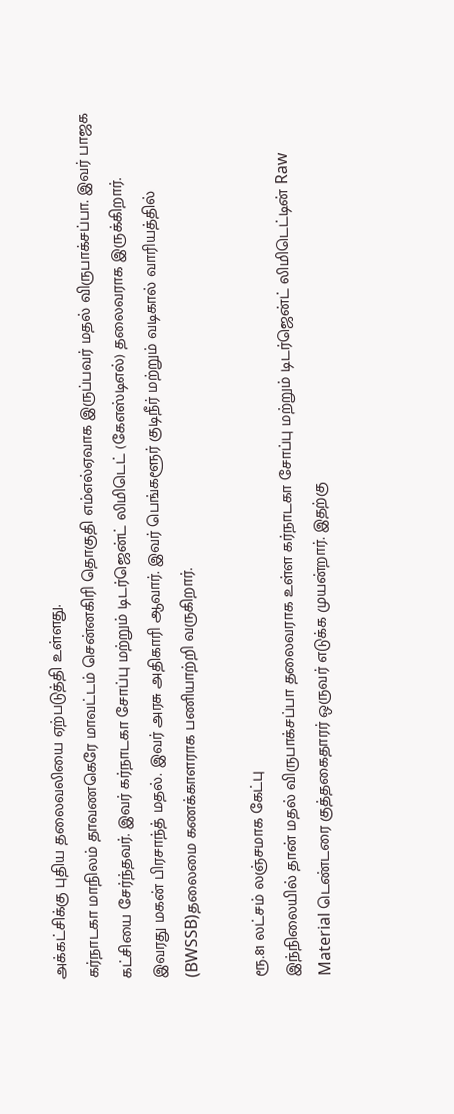அக்கட்சிக்கு புதிய தலைவலியை ஏற்படுத்தி உள்ளது.
கர்நாடகா மாநிலம் தாவணகெரே மாவட்டம் சென்னகிரி தொகுதி எம்எல்ஏவாக இருப்பவர் மதல் விருபாக்சப்பா. இவர் பாஜக கட்சியை சேர்ந்தவர். இவர் கர்நாடகா சோப்பு மற்றும் டிடர்ஜென்ட் லிமிடெட் (கேஎஸ்டிஎல்) தலைவராக இருக்கிறார்.
இவரது மகன் பிரசாந்த் மதல். இவர் அரசு அதிகாரி ஆவார். இவர் பெங்களூர் குடிநீர் மற்றும் வடிகால் வாரியத்தில் (BWSSB)தலைமை கணக்காளராக பணியாற்றி வருகிறார்.

ரூ.81 லட்சம் லஞ்சமாக கேட்பு
இந்நிலையில் தான் மதல் விருபாக்சப்பா தலைவராக உள்ள கர்நாடகா சோப்பு மற்றும் டிடர்ஜென்ட் லிமிடெட்டின் Raw Material டெண்டரை குத்தகைதாரர் ஒருவர் எடுக்க முயன்றார். இதற்கு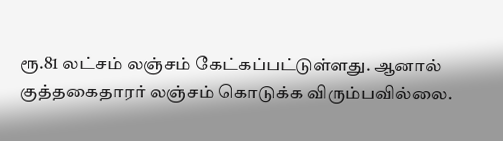ரூ.81 லட்சம் லஞ்சம் கேட்கப்பட்டுள்ளது. ஆனால் குத்தகைதாரர் லஞ்சம் கொடுக்க விரும்பவில்லை.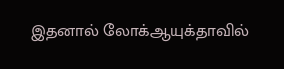இதனால் லோக்ஆயுக்தாவில்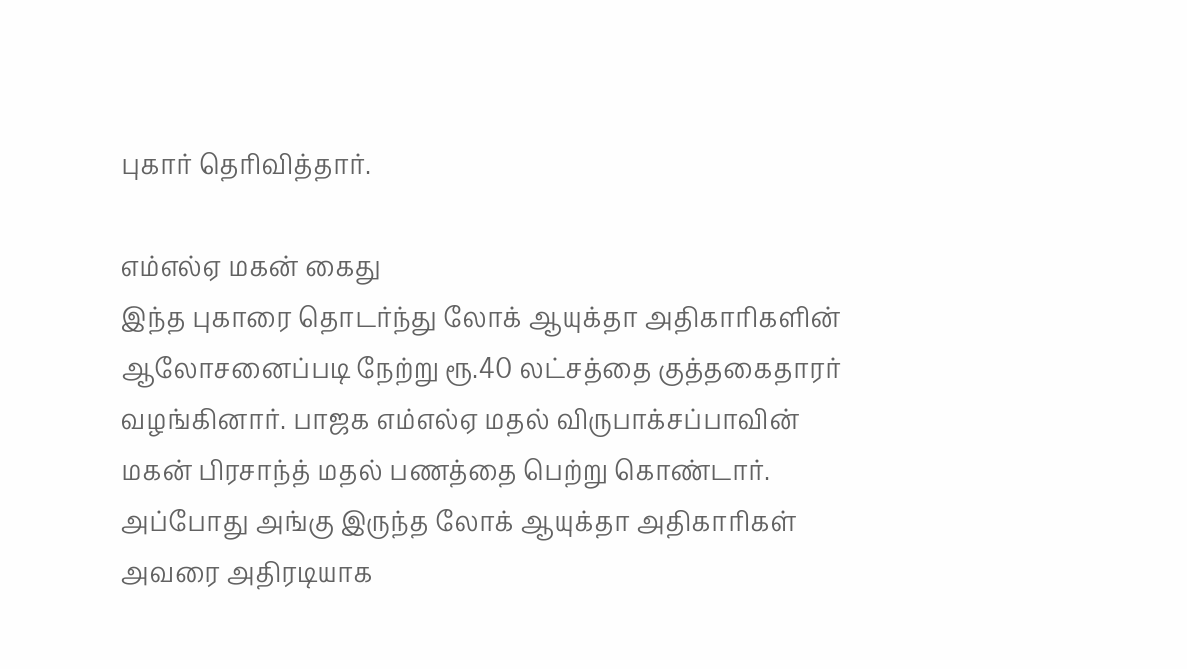புகார் தெரிவித்தார்.

எம்எல்ஏ மகன் கைது
இந்த புகாரை தொடர்ந்து லோக் ஆயுக்தா அதிகாரிகளின் ஆலோசனைப்படி நேற்று ரூ.40 லட்சத்தை குத்தகைதாரர் வழங்கினார். பாஜக எம்எல்ஏ மதல் விருபாக்சப்பாவின் மகன் பிரசாந்த் மதல் பணத்தை பெற்று கொண்டார். அப்போது அங்கு இருந்த லோக் ஆயுக்தா அதிகாரிகள் அவரை அதிரடியாக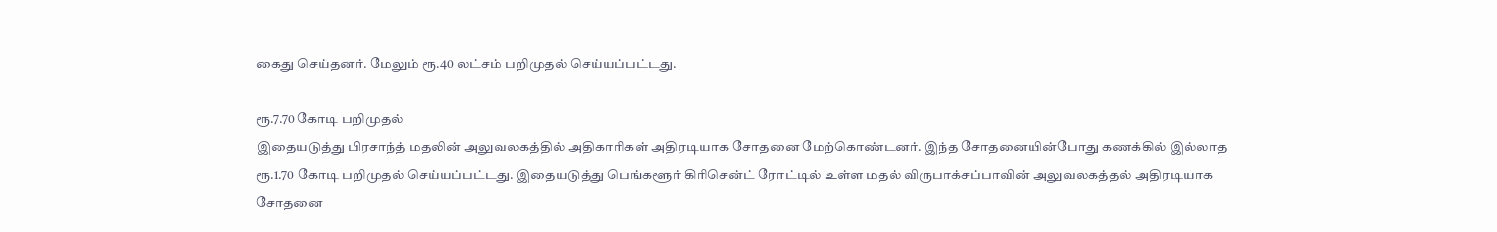கைது செய்தனர். மேலும் ரூ.40 லட்சம் பறிமுதல் செய்யப்பட்டது.

ரூ.7.70 கோடி பறிமுதல்
இதையடுத்து பிரசாந்த் மதலின் அலுவலகத்தில் அதிகாரிகள் அதிரடியாக சோதனை மேற்கொண்டனர். இந்த சோதனையின்போது கணக்கில் இல்லாத ரூ.1.70 கோடி பறிமுதல் செய்யப்பட்டது. இதையடுத்து பெங்களூர் கிரிசென்ட் ரோட்டில் உள்ள மதல் விருபாக்சப்பாவின் அலுவலகத்தல் அதிரடியாக சோதனை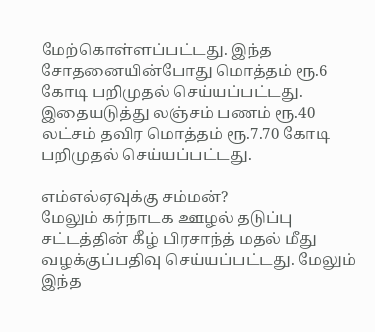மேற்கொள்ளப்பட்டது. இந்த சோதனையின்போது மொத்தம் ரூ.6 கோடி பறிமுதல் செய்யப்பட்டது. இதையடுத்து லஞ்சம் பணம் ரூ.40 லட்சம் தவிர மொத்தம் ரூ.7.70 கோடி பறிமுதல் செய்யப்பட்டது.

எம்எல்ஏவுக்கு சம்மன்?
மேலும் கர்நாடக ஊழல் தடுப்பு சட்டத்தின் கீழ் பிரசாந்த் மதல் மீது வழக்குப்பதிவு செய்யப்பட்டது. மேலும் இந்த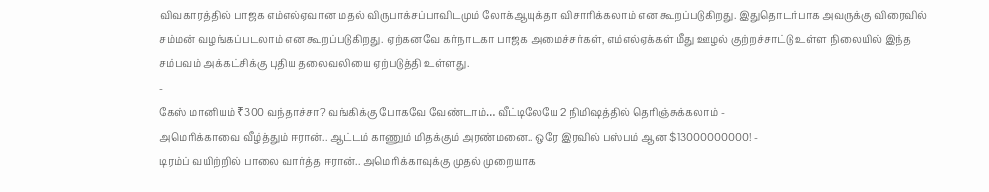விவகாரத்தில் பாஜக எம்எல்ஏவான மதல் விருபாக்சப்பாவிடமும் லோக்ஆயுக்தா விசாரிக்கலாம் என கூறப்படுகிறது. இதுதொடர்பாக அவருக்கு விரைவில் சம்மன் வழங்கப்படலாம் என கூறப்படுகிறது. ஏற்கனவே கர்நாடகா பாஜக அமைச்சர்கள், எம்எல்ஏக்கள் மீது ஊழல் குற்றச்சாட்டு உள்ள நிலையில் இந்த சம்பவம் அக்கட்சிக்கு புதிய தலைவலியை ஏற்படுத்தி உள்ளது.
-
கேஸ் மானியம் ₹300 வந்தாச்சா? வங்கிக்கு போகவே வேண்டாம்… வீட்டிலேயே 2 நிமிஷத்தில் தெரிஞ்சுக்கலாம் -
அமெரிக்காவை வீழ்த்தும் ஈரான்.. ஆட்டம் காணும் மிதக்கும் அரண்மனை.. ஒரே இரவில் பஸ்பம் ஆன $13000000000! -
டிரம்ப் வயிற்றில் பாலை வார்த்த ஈரான்.. அமெரிக்காவுக்கு முதல் முறையாக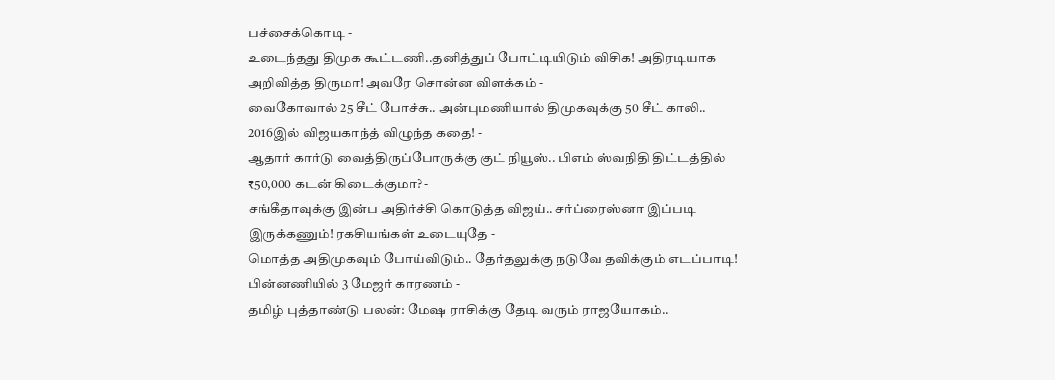பச்சைக்கொடி -
உடைந்தது திமுக கூட்டணி..தனித்துப் போட்டியிடும் விசிக! அதிரடியாக அறிவித்த திருமா! அவரே சொன்ன விளக்கம் -
வைகோவால் 25 சீட் போச்சு.. அன்புமணியால் திமுகவுக்கு 50 சீட் காலி.. 2016இல் விஜயகாந்த் விழுந்த கதை! -
ஆதார் கார்டு வைத்திருப்போருக்கு குட் நியூஸ்.. பிஎம் ஸ்வநிதி திட்டத்தில் ₹50,000 கடன் கிடைக்குமா? -
சங்கீதாவுக்கு இன்ப அதிர்ச்சி கொடுத்த விஜய்.. சர்ப்ரைஸ்னா இப்படி இருக்கணும்! ரகசியங்கள் உடையுதே -
மொத்த அதிமுகவும் போய்விடும்.. தேர்தலுக்கு நடுவே தவிக்கும் எடப்பாடி! பின்னணியில் 3 மேஜர் காரணம் -
தமிழ் புத்தாண்டு பலன்: மேஷ ராசிக்கு தேடி வரும் ராஜயோகம்..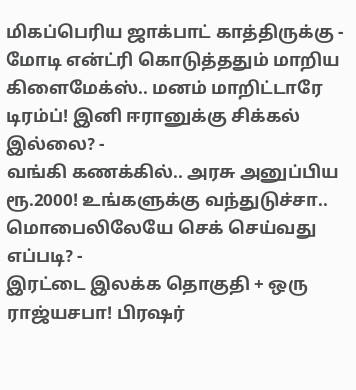மிகப்பெரிய ஜாக்பாட் காத்திருக்கு -
மோடி என்ட்ரி கொடுத்ததும் மாறிய கிளைமேக்ஸ்.. மனம் மாறிட்டாரே டிரம்ப்! இனி ஈரானுக்கு சிக்கல் இல்லை? -
வங்கி கணக்கில்.. அரசு அனுப்பிய ரூ.2000! உங்களுக்கு வந்துடுச்சா.. மொபைலிலேயே செக் செய்வது எப்படி? -
இரட்டை இலக்க தொகுதி + ஒரு ராஜ்யசபா! பிரஷர்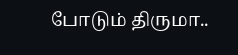போடும் திருமா..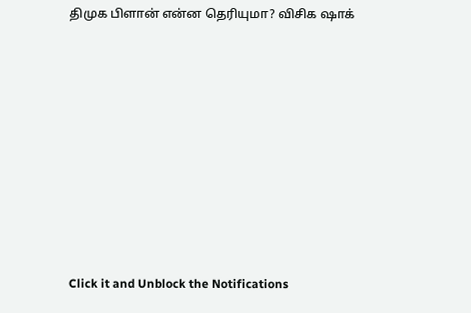திமுக பிளான் என்ன தெரியுமா? விசிக ஷாக்












Click it and Unblock the Notifications